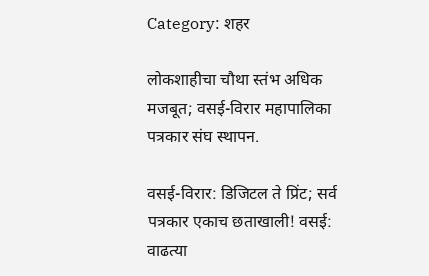Category: शहर

लोकशाहीचा चौथा स्तंभ अधिक मजबूत; वसई-विरार महापालिका पत्रकार संघ स्थापन.

वसई-विरार: डिजिटल ते प्रिंट; सर्व पत्रकार एकाच छताखाली! वसई: वाढत्या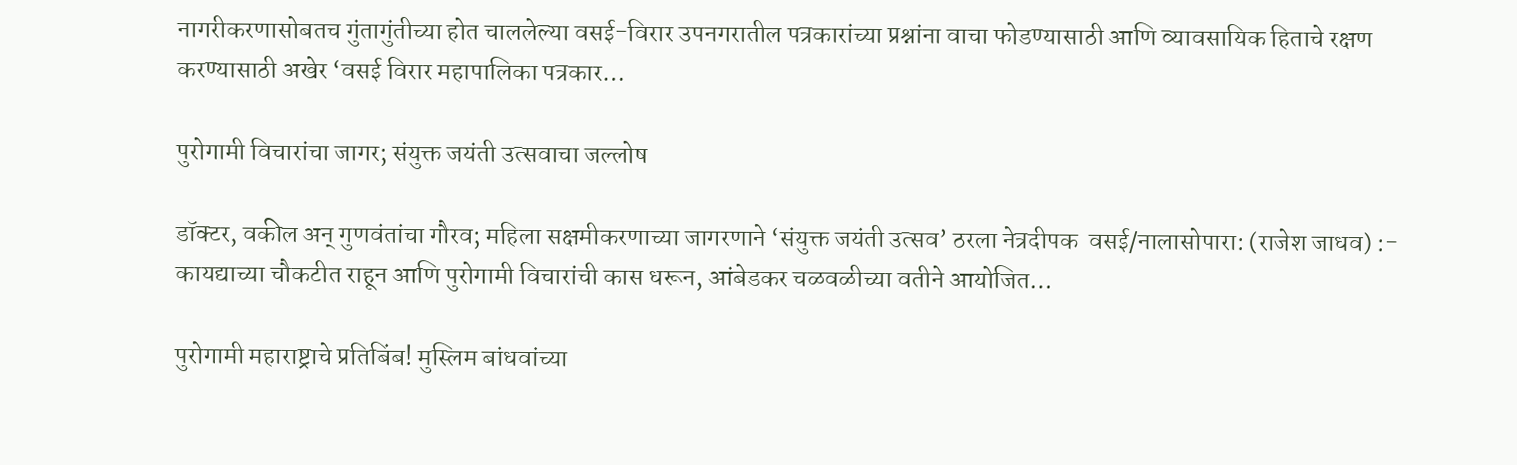नागरीकरणासोबतच गुंतागुंतीच्या होत चाललेल्या वसई-विरार उपनगरातील पत्रकारांच्या प्रश्नांना वाचा फोडण्यासाठी आणि व्यावसायिक हिताचे रक्षण करण्यासाठी अखेर ‘वसई विरार महापालिका पत्रकार…

पुरोगामी विचारांचा जागर; संयुक्त जयंती उत्सवाचा जल्लोष

डॉक्टर, वकील अन् गुणवंतांचा गौरव; महिला सक्षमीकरणाच्या जागरणाने ‘संयुक्त जयंती उत्सव’ ठरला नेत्रदीपक  वसई/नालासोपारा: (राजेश जाधव) :- कायद्याच्या चौकटीत राहून आणि पुरोगामी विचारांची कास धरून, आंबेडकर चळवळीच्या वतीने आयोजित…

पुरोगामी महाराष्ट्राचे प्रतिबिंब! मुस्लिम बांधवांच्या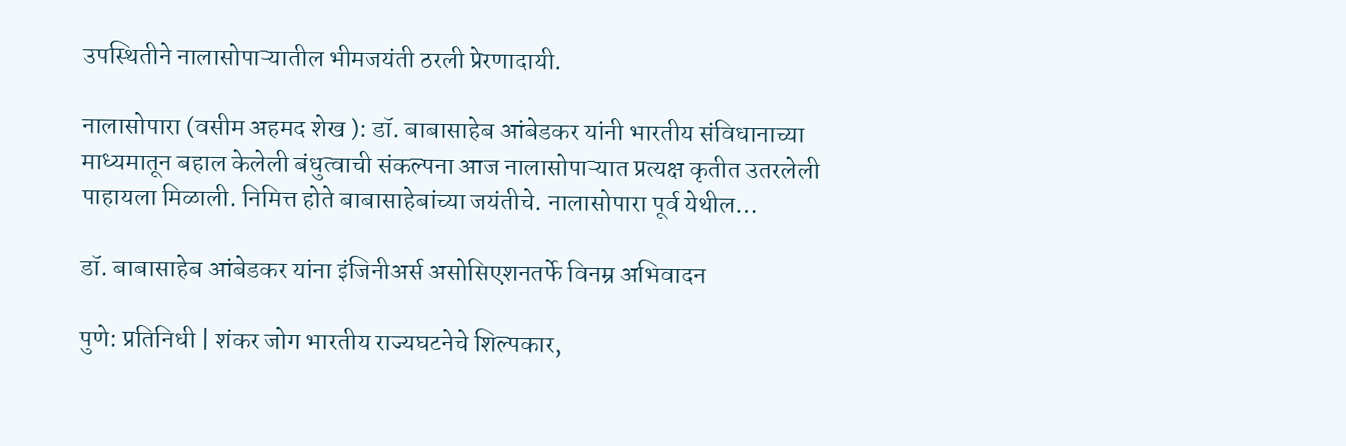उपस्थितीने नालासोपाऱ्यातील भीमजयंती ठरली प्रेरणादायी.

नालासोपारा (वसीम अहमद शेख ): डॉ. बाबासाहेब आंबेडकर यांनी भारतीय संविधानाच्या माध्यमातून बहाल केलेली बंधुत्वाची संकल्पना आज नालासोपाऱ्यात प्रत्यक्ष कृतीत उतरलेली पाहायला मिळाली. निमित्त होते बाबासाहेबांच्या जयंतीचे. नालासोपारा पूर्व येथील…

डॉ. बाबासाहेब आंबेडकर यांना इंजिनीअर्स असोसिएशनतर्फे विनम्र अभिवादन

पुणे: प्रतिनिधी | शंकर जोग भारतीय राज्यघटनेचे शिल्पकार,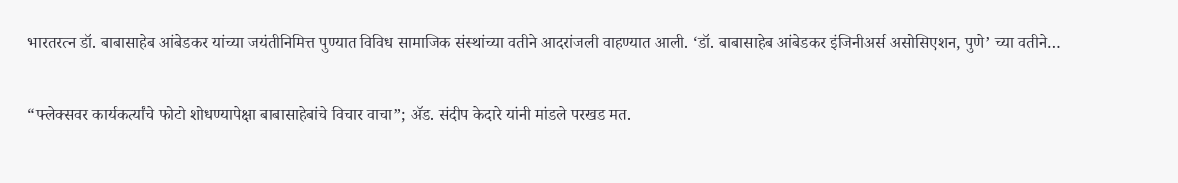भारतरत्न डॉ. बाबासाहेब आंबेडकर यांच्या जयंतीनिमित्त पुण्यात विविध सामाजिक संस्थांच्या वतीने आदरांजली वाहण्यात आली. ‘डॉ. बाबासाहेब आंबेडकर इंजिनीअर्स असोसिएशन, पुणे’ च्या वतीने…

“फ्लेक्सवर कार्यकर्त्यांचे फोटो शोधण्यापेक्षा बाबासाहेबांचे विचार वाचा”; ॲड. संदीप केदारे यांनी मांडले परखड मत.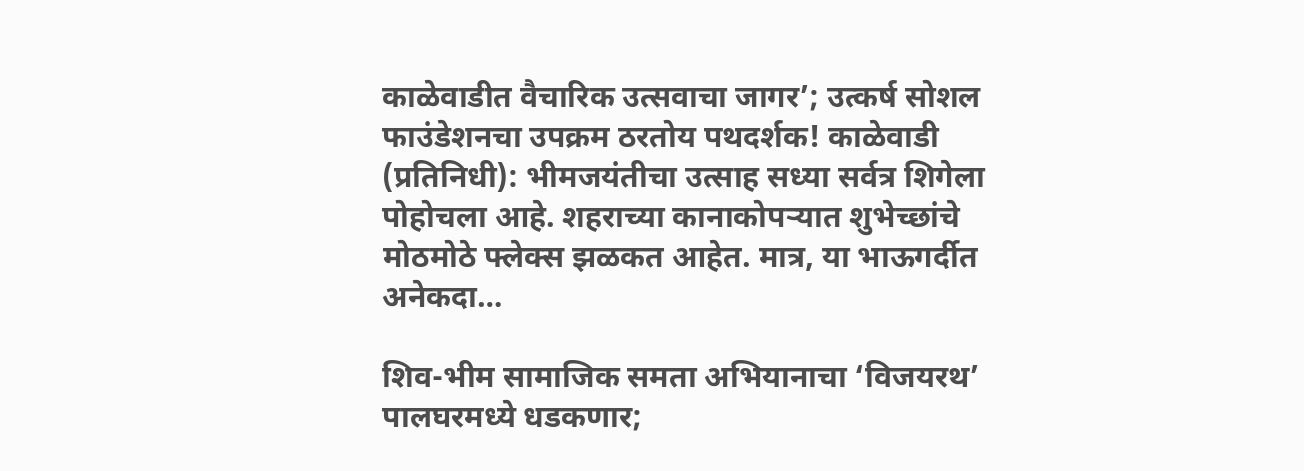काळेवाडीत वैचारिक उत्सवाचा जागर’; उत्कर्ष सोशल फाउंडेशनचा उपक्रम ठरतोय पथदर्शक! काळेवाडी (प्रतिनिधी): भीमजयंतीचा उत्साह सध्या सर्वत्र शिगेला पोहोचला आहे. शहराच्या कानाकोपऱ्यात शुभेच्छांचे मोठमोठे फ्लेक्स झळकत आहेत. मात्र, या भाऊगर्दीत अनेकदा…

शिव-भीम सामाजिक समता अभियानाचा ‘विजयरथ’ पालघरमध्ये धडकणार;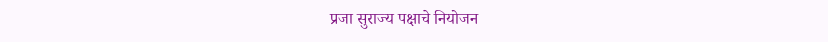प्रजा सुराज्य पक्षाचे नियोजन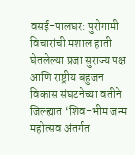वसई-पालघर: पुरोगामी विचारांची मशाल हाती घेतलेल्या प्रजा सुराज्य पक्ष आणि राष्ट्रीय बहुजन विकास संघटनेच्या वतीने जिल्ह्यात ‘शिव-भीम जन्म महोत्सव अंतर्गत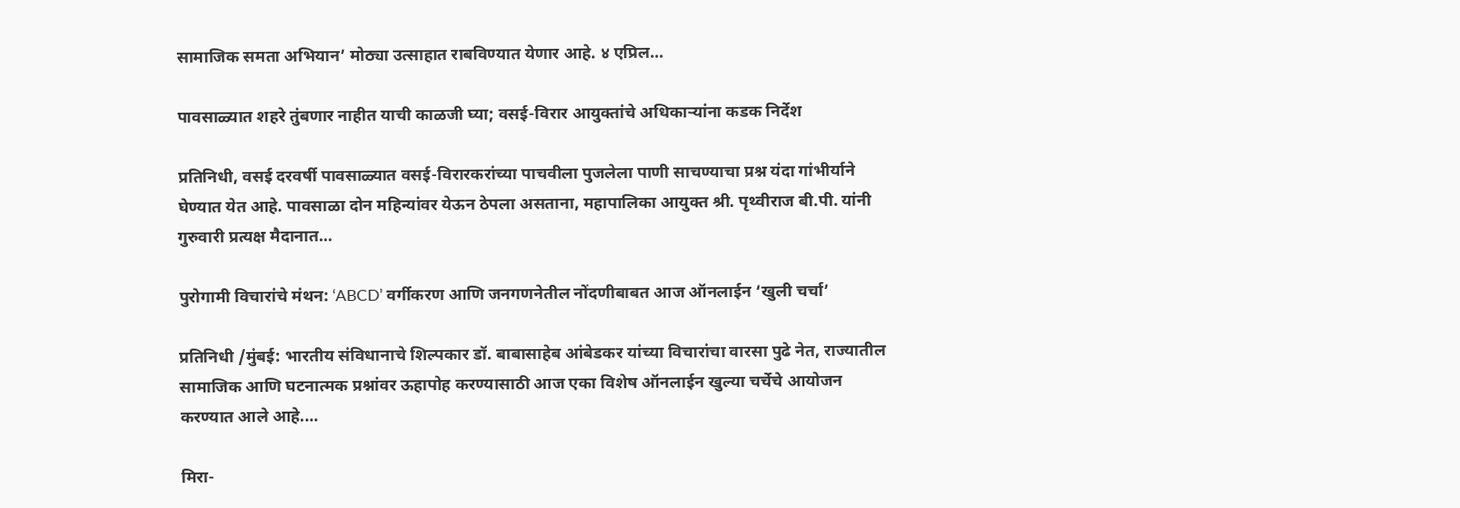सामाजिक समता अभियान’ मोठ्या उत्साहात राबविण्यात येणार आहे. ४ एप्रिल…

पावसाळ्यात शहरे तुंबणार नाहीत याची काळजी घ्या; वसई-विरार आयुक्तांचे अधिकाऱ्यांना कडक निर्देश

प्रतिनिधी, वसई दरवर्षी पावसाळ्यात वसई-विरारकरांच्या पाचवीला पुजलेला पाणी साचण्याचा प्रश्न यंदा गांभीर्याने घेण्यात येत आहे. पावसाळा दोन महिन्यांवर येऊन ठेपला असताना, महापालिका आयुक्त श्री. पृथ्वीराज बी.पी. यांनी गुरुवारी प्रत्यक्ष मैदानात…

पुरोगामी विचारांचे मंथन: ‘ABCD’ वर्गीकरण आणि जनगणनेतील नोंदणीबाबत आज ऑनलाईन ‘खुली चर्चा’

प्रतिनिधी /मुंबई: भारतीय संविधानाचे शिल्पकार डॉ. बाबासाहेब आंबेडकर यांच्या विचारांचा वारसा पुढे नेत, राज्यातील सामाजिक आणि घटनात्मक प्रश्नांवर ऊहापोह करण्यासाठी आज एका विशेष ऑनलाईन खुल्या चर्चेचे आयोजन करण्यात आले आहे.…

मिरा-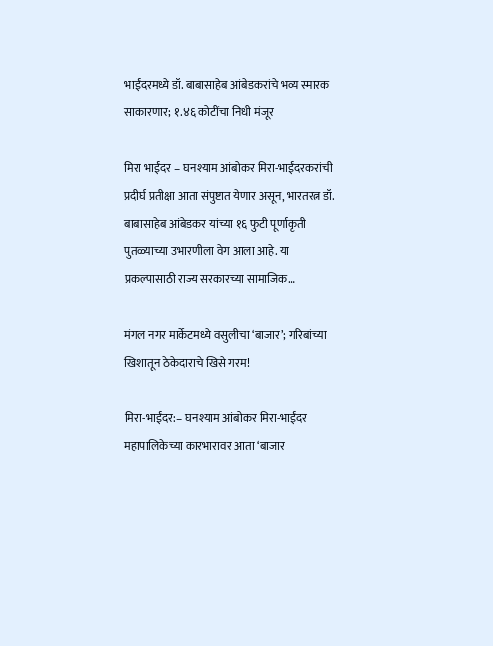भाईंदरमध्ये डॉ. बाबासाहेब आंबेडकरांचे भव्य स्मारक साकारणार; १.४६ कोटींचा निधी मंजूर

मिरा भाईंदर – घनश्याम आंबोकर मिरा-भाईंदरकरांची प्रदीर्घ प्रतीक्षा आता संपुष्टात येणार असून, भारतरत्न डॉ. बाबासाहेब आंबेडकर यांच्या १६ फुटी पूर्णाकृती पुतळ्याच्या उभारणीला वेग आला आहे. या प्रकल्पासाठी राज्य सरकारच्या सामाजिक…

मंगल नगर मार्केटमध्ये वसुलीचा ‘बाजार’; गरिबांच्या खिशातून ठेकेदाराचे खिसे गरम!

मिरा-भाईंदर:– घनश्याम आंबोकर मिरा-भाईंदर महापालिकेच्या कारभारावर आता ‘बाजार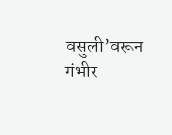वसुली’वरून गंभीर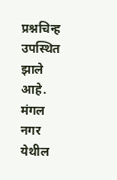प्रश्नचिन्ह उपस्थित झाले आहे. मंगल नगर येथील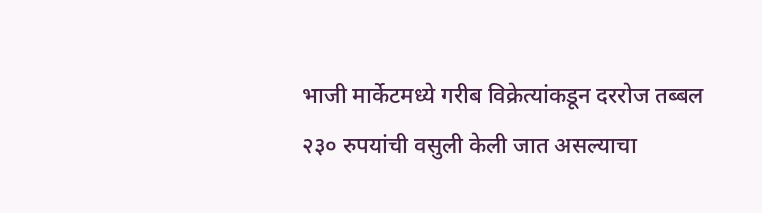भाजी मार्केटमध्ये गरीब विक्रेत्यांकडून दररोज तब्बल २३० रुपयांची वसुली केली जात असल्याचा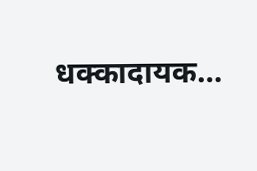धक्कादायक…